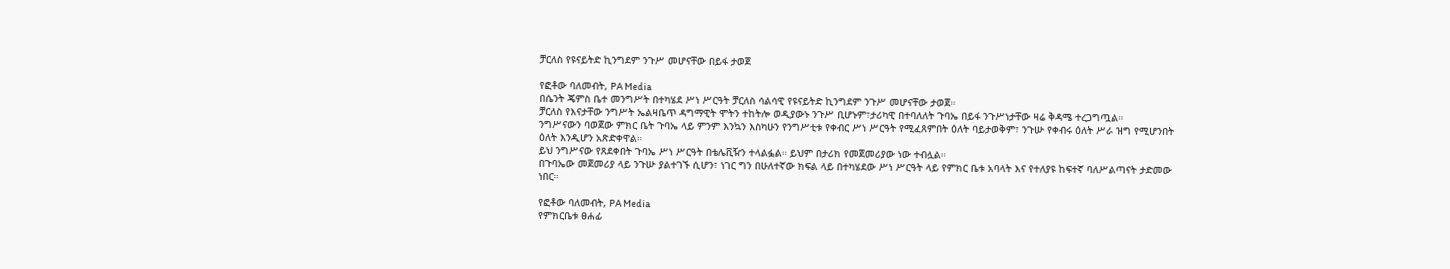ቻርለስ የዩናይትድ ኪንግደም ንጉሥ መሆናቸው በይፋ ታወጀ

የፎቶው ባለመብት, PA Media
በሴንት ጄምስ ቤተ መንግሥት በተካሄደ ሥነ ሥርዓት ቻርለስ ሳልሳዊ የዩናይትድ ኪንግደም ንጉሥ መሆናቸው ታወጀ።
ቻርለስ የእናታቸው ንግሥት ኤልዛቤጥ ዳግማዊት ሞትን ተከትሎ ወዲያውኑ ንጉሥ ቢሆኑም፣ታሪካዊ በተባለለት ጉባኤ በይፋ ንጉሥነታቸው ዛሬ ቅዳሜ ተረጋግጧል።
ንግሥናውን ባወጀው ምክር ቤት ጉባኤ ላይ ምንም እንኳን እስካሁን የንግሥቲቱ የቀብር ሥነ ሥርዓት የሚፈጸምበት ዕለት ባይታወቅም፣ ንጉሡ የቀብሩ ዕለት ሥራ ዝግ የሚሆንበት ዕለት እንዲሆን አጽድቀዋል።
ይህ ንግሥናው የጸደቀበት ጉባኤ ሥነ ሥርዓት በቴሌቪዥን ተላልፏል። ይህም በታሪክ የመጀመሪያው ነው ተብሏል።
በጉባኤው መጀመሪያ ላይ ንጉሡ ያልተገኙ ሲሆን፣ ነገር ግን በሁለተኛው ክፍል ላይ በተካሄደው ሥነ ሥርዓት ላይ የምክር ቤቱ አባላት እና የተለያዩ ከፍተኛ ባለሥልጣናት ታድመው ነበር።

የፎቶው ባለመብት, PA Media
የምክርቤቱ ፀሐፊ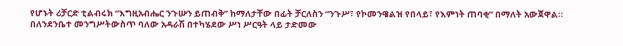የሆኑት ሪቻርድ ቲልብሩክ “እግዚአብሔር ንጉሡን ይጠብቅ” ከማለታቸው በፊት ቻርለስን “ንጉሥ፣ የኮመንዌልዝ የበላይ፣ የእምነት ጠባቂ” በማለት አውጀዋል።
በለንደንቤተ መንግሥትውስጥ ባለው አዳራሽ በተካሄደው ሥነ ሥርዓት ላይ ታድመው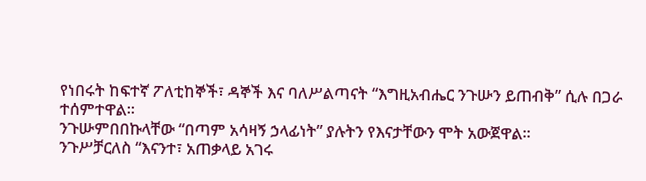የነበሩት ከፍተኛ ፖለቲከኞች፣ ዳኞች እና ባለሥልጣናት “እግዚአብሔር ንጉሡን ይጠብቅ” ሲሉ በጋራ ተሰምተዋል።
ንጉሡምበበኩላቸው “በጣም አሳዛኝ ኃላፊነት” ያሉትን የእናታቸውን ሞት አውጀዋል።
ንጉሥቻርለስ “እናንተ፣ አጠቃላይ አገሩ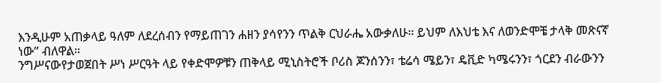እንዲሁም አጠቃላይ ዓለም ለደረሰብን የማይጠገን ሐዘን ያሳየንን ጥልቅ ርህራሔ አውቃለሁ። ይህም ለእህቴ እና ለወንድሞቼ ታላቅ መጽናኛ ነው” ብለዋል።
ንግሥናውየታወጀበት ሥነ ሥርዓት ላይ የቀድሞዎቹን ጠቅላይ ሚኒስትሮች ቦሪስ ጆንሰንን፣ ቴሬሳ ሜይን፣ ዴቪድ ካሜሩንን፣ ጎርደን ብራውንን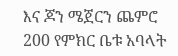እና ጆን ሜጀርን ጨምሮ 200 የምክር ቤቱ አባላት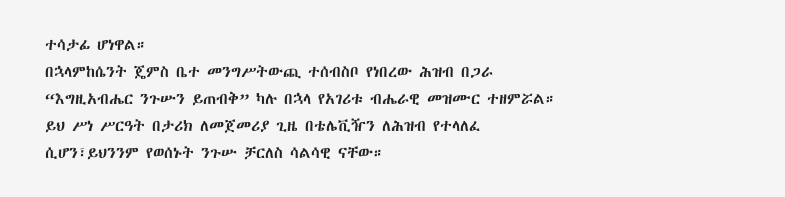ተሳታፊ ሆነዋል።
በኋላምከሴንት ጄምስ ቤተ መንግሥትውጪ ተሰብስቦ የነበረው ሕዝብ በጋራ “እግዚአብሔር ንጉሡን ይጠብቅ” ካሉ በኋላ የአገሪቱ ብሔራዊ መዝሙር ተዘምሯል።
ይህ ሥነ ሥርዓት በታሪክ ለመጀመሪያ ጊዜ በቴሌቪዥን ለሕዝብ የተላለፈ ሲሆን፣ይህንንም የወሰኑት ንጉሡ ቻርለስ ሳልሳዊ ናቸው።